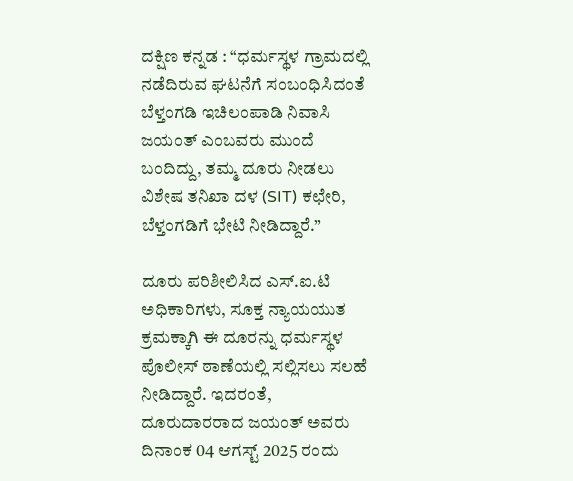ದಕ್ಷಿಣ ಕನ್ನಡ : “ಧರ್ಮಸ್ಥಳ ಗ್ರಾಮದಲ್ಲಿ ನಡೆದಿರುವ ಘಟನೆಗೆ ಸಂಬಂಧಿಸಿದಂತೆ ಬೆಳ್ತಂಗಡಿ ಇಚಿಲಂಪಾಡಿ ನಿವಾಸಿ ಜಯಂತ್ ಎಂಬವರು ಮುಂದೆ ಬಂದಿದ್ದು, ತಮ್ಮ ದೂರು ನೀಡಲು ವಿಶೇಷ ತನಿಖಾ ದಳ (SIT) ಕಛೇರಿ, ಬೆಳ್ತಂಗಡಿಗೆ ಭೇಟಿ ನೀಡಿದ್ದಾರೆ.”

ದೂರು ಪರಿಶೀಲಿಸಿದ ಎಸ್‌.ಐ‌.ಟಿ ಅಧಿಕಾರಿಗಳು, ಸೂಕ್ತ ನ್ಯಾಯಯುತ ಕ್ರಮಕ್ಕಾಗಿ ಈ ದೂರನ್ನು ಧರ್ಮಸ್ಥಳ ಪೊಲೀಸ್ ಠಾಣೆಯಲ್ಲಿ ಸಲ್ಲಿಸಲು ಸಲಹೆ ನೀಡಿದ್ದಾರೆ. ಇದರಂತೆ, ದೂರುದಾರರಾದ ಜಯಂತ್ ಅವರು ದಿನಾಂಕ 04 ಆಗಸ್ಟ್ 2025 ರಂದು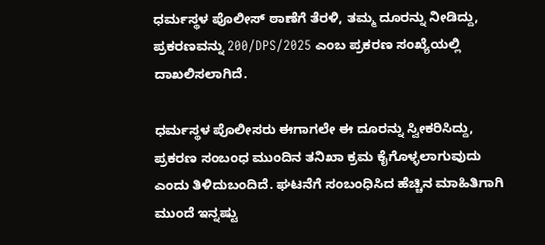ಧರ್ಮಸ್ಥಳ ಪೊಲೀಸ್ ಠಾಣೆಗೆ ತೆರಳಿ, ತಮ್ಮ ದೂರನ್ನು ನೀಡಿದ್ದು, ಪ್ರಕರಣವನ್ನು 200/DPS/2025 ಎಂಬ ಪ್ರಕರಣ ಸಂಖ್ಯೆಯಲ್ಲಿ ದಾಖಲಿಸಲಾಗಿದೆ.

ಧರ್ಮಸ್ಥಳ ಪೊಲೀಸರು ಈಗಾಗಲೇ ಈ ದೂರನ್ನು ಸ್ವೀಕರಿಸಿದ್ದು, ಪ್ರಕರಣ ಸಂಬಂಧ ಮುಂದಿನ ತನಿಖಾ ಕ್ರಮ ಕೈಗೊಳ್ಳಲಾಗುವುದು ಎಂದು ತಿಳಿದುಬಂದಿದೆ. ಘಟನೆಗೆ ಸಂಬಂಧಿಸಿದ ಹೆಚ್ಚಿನ ಮಾಹಿತಿಗಾಗಿ ಮುಂದೆ ಇನ್ನಷ್ಟು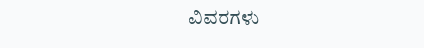ವಿವರಗಳು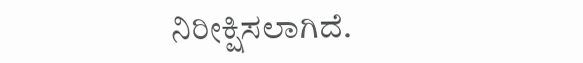ನಿರೀಕ್ಷಿಸಲಾಗಿದೆ.